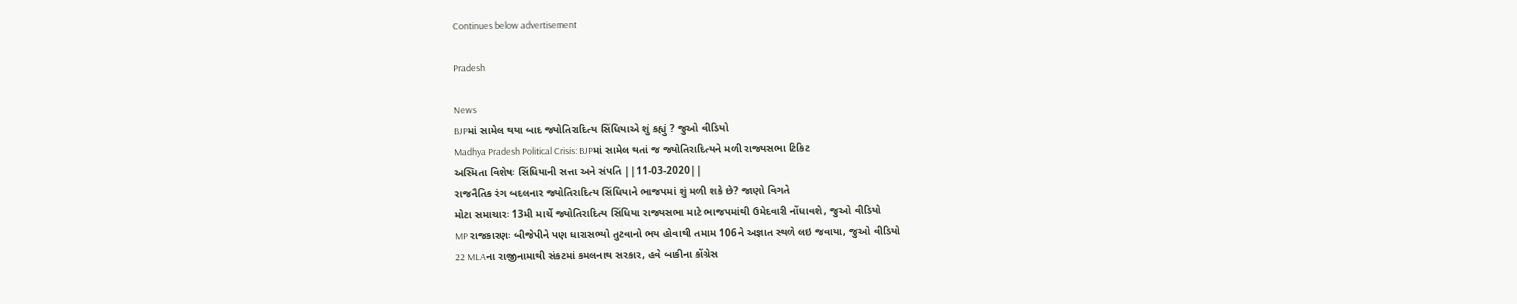Continues below advertisement

Pradesh

News
BJPમાં સામેલ થયા બાદ જ્યોતિરાદિત્ય સિંધિયાએ શું કહ્યું ? જુઓ વીડિયો
Madhya Pradesh Political Crisis: BJPમાં સામેલ થતાં જ જ્યોતિરાદિત્યને મળી રાજ્યસભા ટિકિટ
અસ્મિતા વિશેષઃ સિંધિયાની સત્તા અને સંપતિ ||11-03-2020||
રાજનૈતિક રંગ બદલનાર જ્યોતિરાદિત્ય સિંધિયાને ભાજપમાં શું મળી શકે છે? જાણો વિગતે
મોટા સમાચારઃ 13મી માર્ચે જ્યોતિરાદિત્ય સિંધિયા રાજ્યસભા માટે ભાજપમાંથી ઉમેદવારી નોંધાવશે, જુઓ વીડિયો
MP રાજકારણઃ બીજેપીને પણ ધારાસભ્યો તુટવાનો ભય હોવાથી તમામ 106ને અજ્ઞાત સ્થળે લઇ જવાયા, જુઓ વીડિયો
22 MLAના રાજીનામાથી સંકટમાં કમલનાથ સરકાર, હવે બાકીના કોંગ્રેસ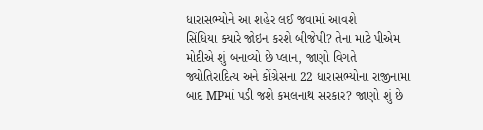ધારાસભ્યોને આ શહેર લઈ જવામાં આવશે
સિંધિયા ક્યારે જોઇન કરશે બીજેપી? તેના માટે પીએમ મોદીએ શું બનાવ્યો છે પ્લાન, જાણો વિગતે
જ્યોતિરાદિત્ય અને કોંગ્રેસના 22 ધારાસભ્યોના રાજીનામા બાદ MPમાં પડી જશે કમલનાથ સરકાર? જાણો શું છે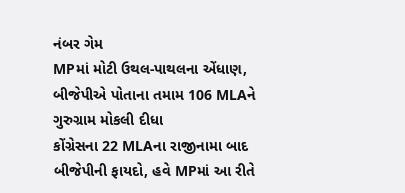નંબર ગેમ
MPમાં મોટી ઉથલ-પાથલના એંધાણ, બીજેપીએ પોતાના તમામ 106 MLAને ગુરુગ્રામ મોકલી દીધા
કોંગ્રેસના 22 MLAના રાજીનામા બાદ બીજેપીની ફાયદો, હવે MPમાં આ રીતે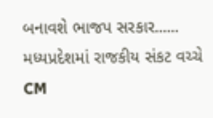બનાવશે ભાજપ સરકાર......
મધ્યપ્રદેશમાં રાજકીય સંકટ વચ્ચે CM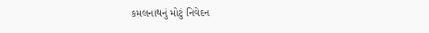કમલનાથનું મોટું નિવેદન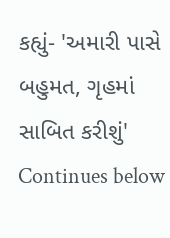કહ્યું- 'અમારી પાસે બહુમત, ગૃહમાં સાબિત કરીશું'
Continues below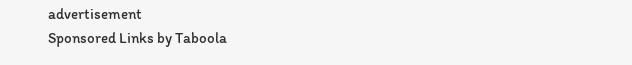advertisement
Sponsored Links by Taboola